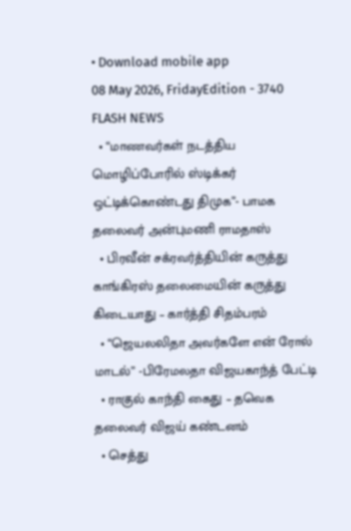• Download mobile app
08 May 2026, FridayEdition - 3740
FLASH NEWS
  • “மாணவர்கள் நடத்திய மொழிப்போரில் ஸ்டிக்கர் ஒட்டிக்கொண்டது திமுக”- பாமக தலைவர் அன்புமணி ராமதாஸ்
  • பிரவீன் சக்ரவர்த்தியின் கருத்து காங்கிரஸ் தலைமையின் கருத்து கிடையாது – கார்த்தி சிதம்பரம்
  • “ஜெயலலிதா அவர்களே என் ரோல் மாடல்” -பிரேமலதா விஜயகாந்த் பேட்டி
  • ராகுல் காந்தி கைது – தவெக தலைவர் விஜய் கண்டனம்
  • செத்து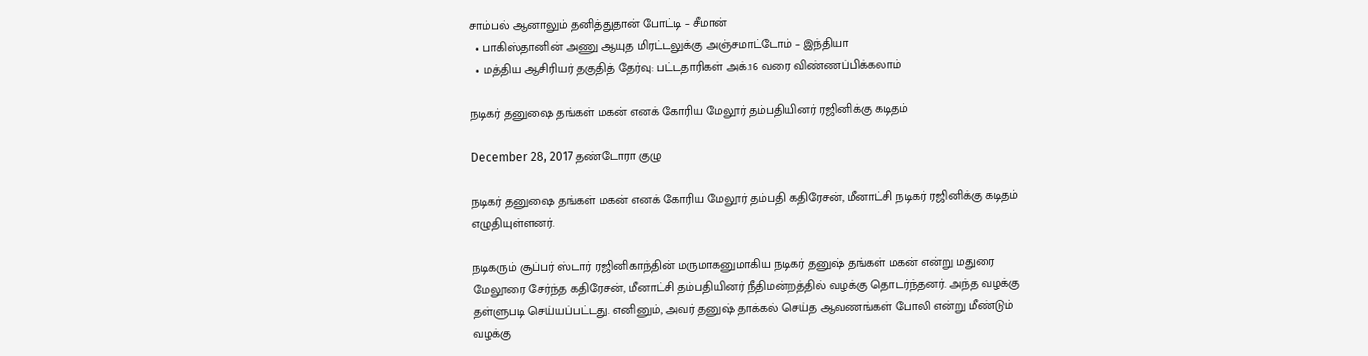சாம்பல் ஆனாலும் தனித்துதான் போட்டி – சீமான்
  • பாகிஸ்தானின் அணு ஆயுத மிரட்டலுக்கு அஞ்சமாட்டோம் – இந்தியா
  • மத்திய ஆசிரியர் தகுதித் தேர்வு: பட்டதாரிகள் அக்.16 வரை விண்ணப்பிக்கலாம்

நடிகர் தனுஷை தங்கள் மகன் எனக் கோரிய மேலூர் தம்பதியினர் ரஜினிக்கு கடிதம்

December 28, 2017 தண்டோரா குழு

நடிகர் தனுஷை தங்கள் மகன் எனக் கோரிய மேலூர் தம்பதி கதிரேசன், மீனாட்சி நடிகர் ரஜினிக்கு கடிதம் எழுதியுள்ளனர்.

நடிகரும் சூப்பர் ஸ்டார் ரஜினிகாந்தின் மருமாகனுமாகிய நடிகர் தனுஷ் தங்கள் மகன் என்று மதுரை மேலூரை சேர்ந்த கதிரேசன், மீனாட்சி தம்பதியினர் நீதிமன்றத்தில் வழக்கு தொடர்ந்தனர். அந்த வழக்கு தள்ளுபடி செய்யப்பட்டது. எனினும், அவர் தனுஷ் தாக்கல் செய்த ஆவணங்கள் போலி என்று மீண்டும் வழக்கு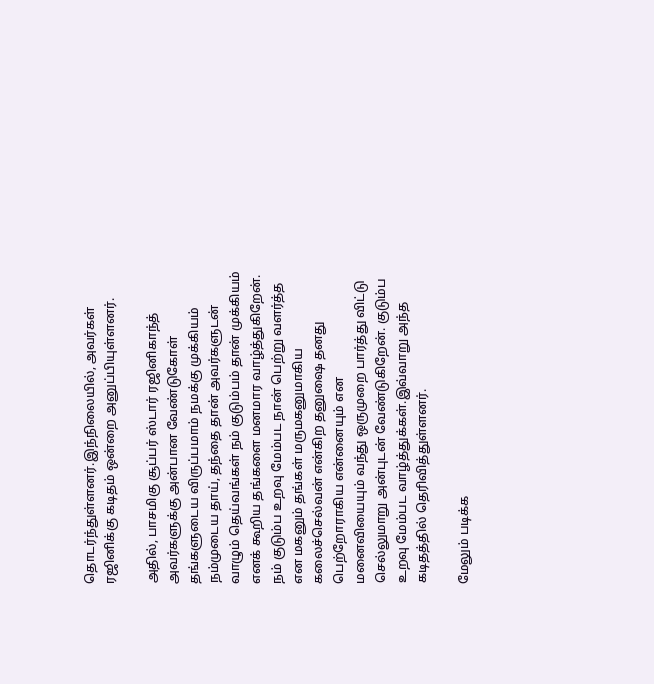தொடர்ந்துள்ளனர்.இந்நிலையில், அவர்கள் ரஜினிக்கு கடிதம் ஒன்றை அனுப்பியுள்ளனர்.

அதில், பாசமிகு சூப்பர் ஸ்டார் ரஜினிகாந்த் அவர்களுக்கு அன்பான வேண்டுகோள் தங்களுடைய விருப்பமாம் நமக்கு முக்கியம் நம்முடைய தாய், தந்தை தான் அவர்களுடன் வாழும் தெய்வங்கள் நம் குடும்பம் தான் முக்கியம் எனக் கூறிய தங்களை மனமார வாழ்த்துகிறேன். நம் குடும்ப உறவு மேம்பட நான் பெற்று வளர்த்த என மகனும் தங்கள் மருமகனுமாகிய கலைச்செல்வன் என்கிற தனுஷை தனது பெற்றோராகிய என்னையும் என மனைவியையும் வந்து ஒருமுறை பார்த்து விட்டு செல்லுமாறு அன்புடன் வேண்டுகிறேன். குடும்ப உறவு மேம்பட வாழ்த்துக்கள்.இவ்வாறு அந்த கடிதத்தில் தெரிவித்துள்ளனர்.

மேலும் படிக்க